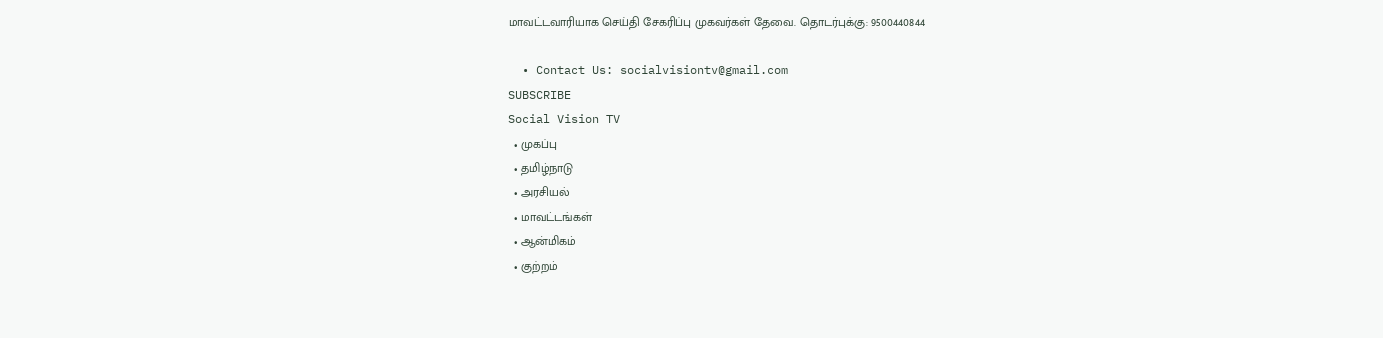மாவட்டவாரியாக செய்தி சேகரிப்பு முகவர்கள் தேவை. தொடர்புக்கு: 9500440844

  • Contact Us: socialvisiontv@gmail.com
SUBSCRIBE
Social Vision TV
  • முகப்பு
  • தமிழ்நாடு
  • அரசியல்
  • மாவட்டங்கள்
  • ஆன்மிகம்
  • குற்றம்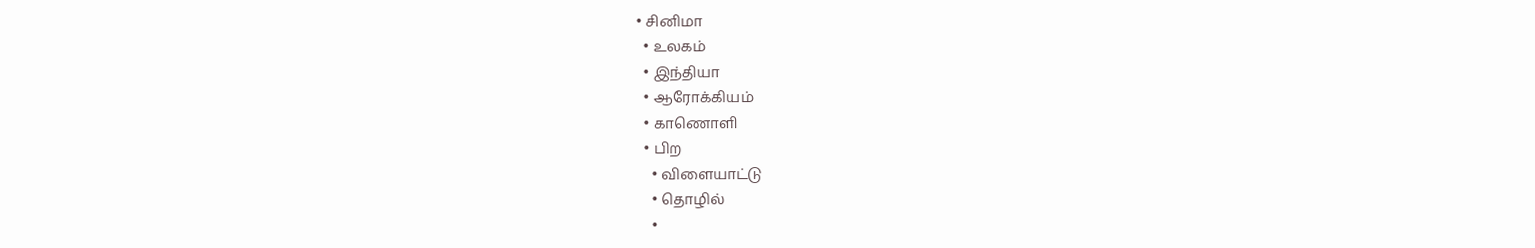• சினிமா
  • உலகம்
  • இந்தியா
  • ஆரோக்கியம்
  • காணொளி
  • பிற
    • விளையாட்டு
    • தொழில்
    •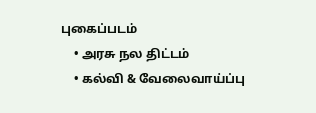புகைப்படம்
    • அரசு நல திட்டம்
    • கல்வி & வேலைவாய்ப்பு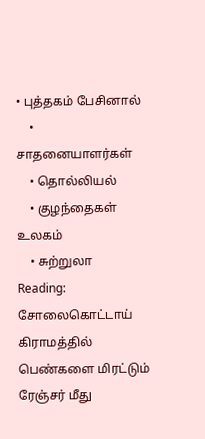• புத்தகம் பேசினால்
    • சாதனையாளர்கள்
    • தொல்லியல்
    • குழந்தைகள் உலகம்
    • சுற்றுலா
Reading: சோலைகொட்டாய் கிராமத்தில் பெண்களை மிரட்டும் ரேஞ்சர் மீது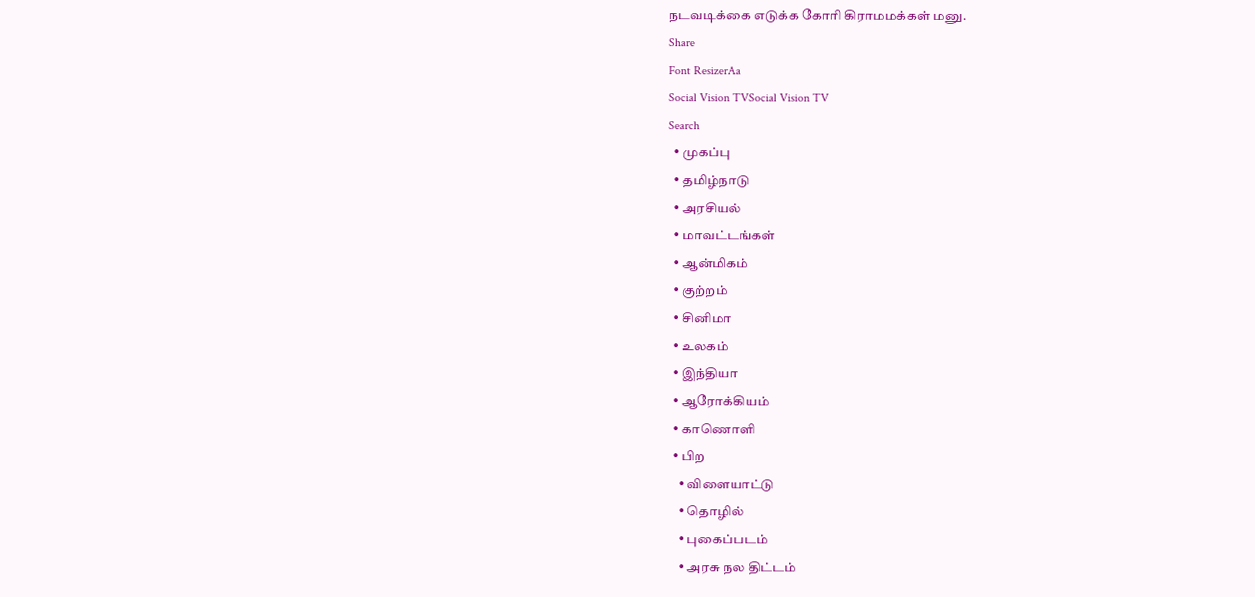நடவடிக்கை எடுக்க கோரி கிராமமக்கள் மனு.
Share
Font ResizerAa
Social Vision TVSocial Vision TV
Search
  • முகப்பு
  • தமிழ்நாடு
  • அரசியல்
  • மாவட்டங்கள்
  • ஆன்மிகம்
  • குற்றம்
  • சினிமா
  • உலகம்
  • இந்தியா
  • ஆரோக்கியம்
  • காணொளி
  • பிற
    • விளையாட்டு
    • தொழில்
    • புகைப்படம்
    • அரசு நல திட்டம்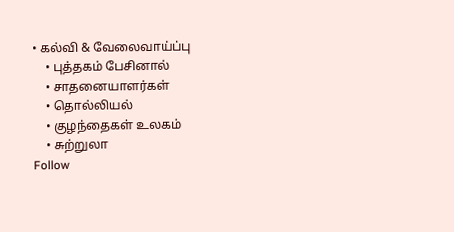• கல்வி & வேலைவாய்ப்பு
    • புத்தகம் பேசினால்
    • சாதனையாளர்கள்
    • தொல்லியல்
    • குழந்தைகள் உலகம்
    • சுற்றுலா
Follow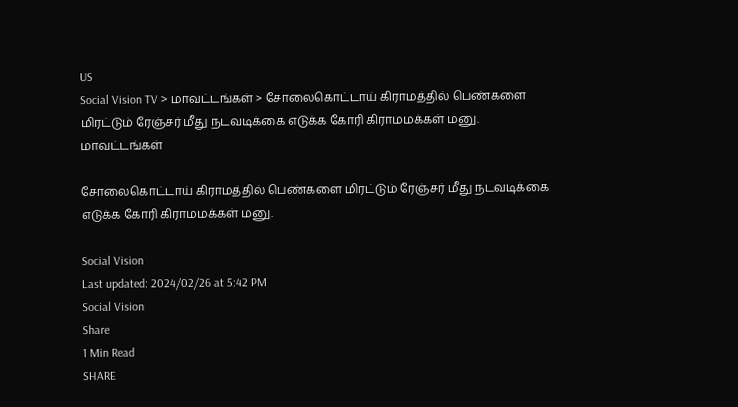US
Social Vision TV > மாவட்டங்கள் > சோலைகொட்டாய் கிராமத்தில் பெண்களை மிரட்டும் ரேஞ்சர் மீது நடவடிக்கை எடுக்க கோரி கிராமமக்கள் மனு.
மாவட்டங்கள்

சோலைகொட்டாய் கிராமத்தில் பெண்களை மிரட்டும் ரேஞ்சர் மீது நடவடிக்கை எடுக்க கோரி கிராமமக்கள் மனு.

Social Vision
Last updated: 2024/02/26 at 5:42 PM
Social Vision
Share
1 Min Read
SHARE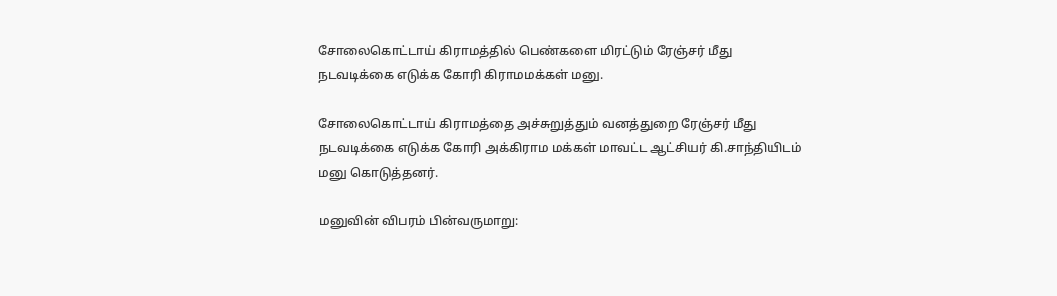சோலைகொட்டாய் கிராமத்தில் பெண்களை மிரட்டும் ரேஞ்சர் மீது நடவடிக்கை எடுக்க கோரி கிராமமக்கள் மனு.

சோலைகொட்டாய் கிராமத்தை அச்சுறுத்தும் வனத்துறை ரேஞ்சர் மீது நடவடிக்கை எடுக்க கோரி அக்கிராம மக்கள் மாவட்ட ஆட்சியர் கி.சாந்தியிடம் மனு கொடுத்தனர்.

மனுவின் விபரம் பின்வருமாறு: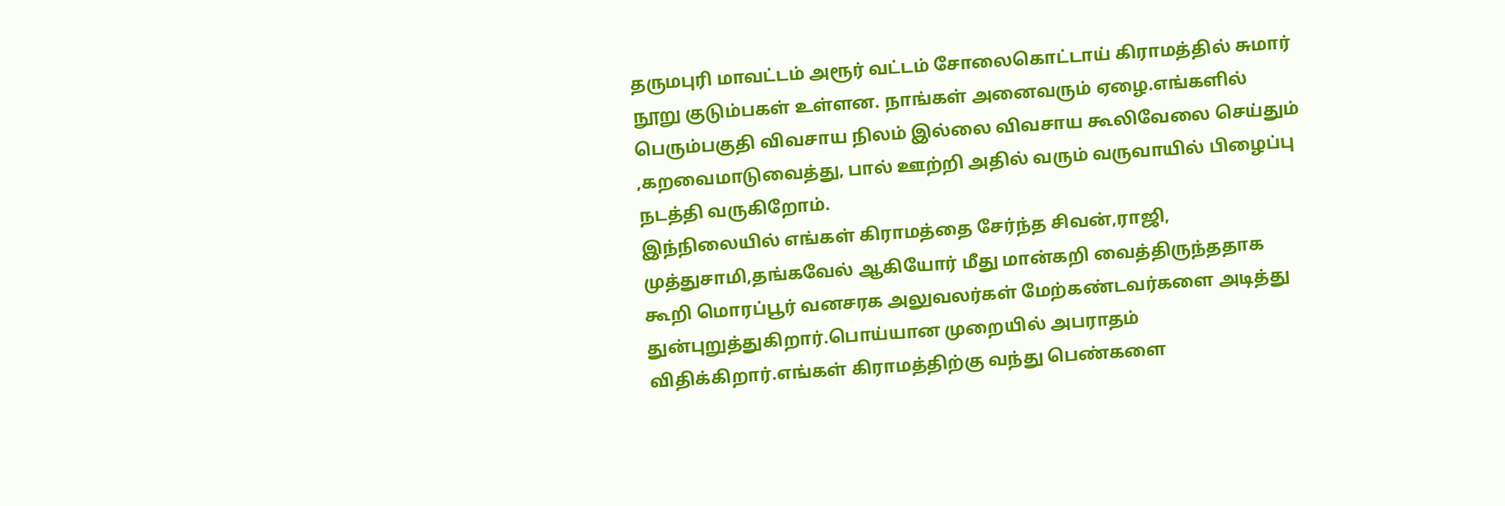தருமபுரி மாவட்டம் அரூர் வட்டம் சோலைகொட்டாய் கிராமத்தில் சுமார் நூறு குடும்பகள் உள்ளன. நாங்கள் அனைவரும் ஏழை.எங்களில் பெரும்பகுதி விவசாய நிலம் இல்லை விவசாய கூலிவேலை செய்தும் ,கறவைமாடுவைத்து, பால் ஊற்றி அதில் வரும் வருவாயில் பிழைப்பு நடத்தி வருகிறோம்.
இந்நிலையில் எங்கள் கிராமத்தை சேர்ந்த சிவன்,ராஜி, முத்துசாமி,தங்கவேல் ஆகியோர் மீது மான்கறி வைத்திருந்ததாக கூறி மொரப்பூர் வனசரக அலுவலர்கள் மேற்கண்டவர்களை அடித்து துன்புறுத்துகிறார்.பொய்யான முறையில் அபராதம் விதிக்கிறார்.எங்கள் கிராமத்திற்கு வந்து பெண்களை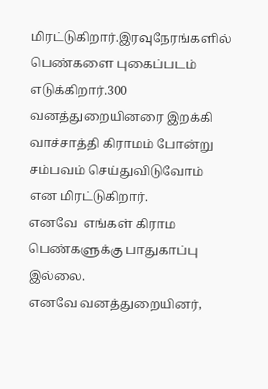மிரட்டுகிறார்.இரவுநேரங்களில் பெண்களை புகைப்படம் எடுக்கிறார்.300 வனத்துறையினரை இறக்கி வாச்சாத்தி கிராமம் போன்று சம்பவம் செய்துவிடுவோம் என மிரட்டுகிறார்.
எனவே  எங்கள் கிராம பெண்களுக்கு பாதுகாப்பு இல்லை.
எனவே வனத்துறையினர்,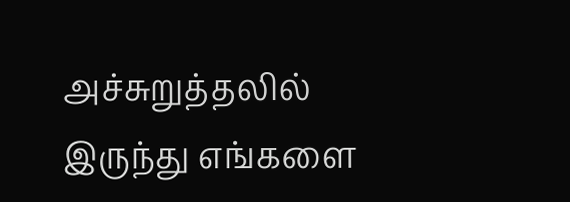அச்சுறுத்தலில் இருந்து எங்களை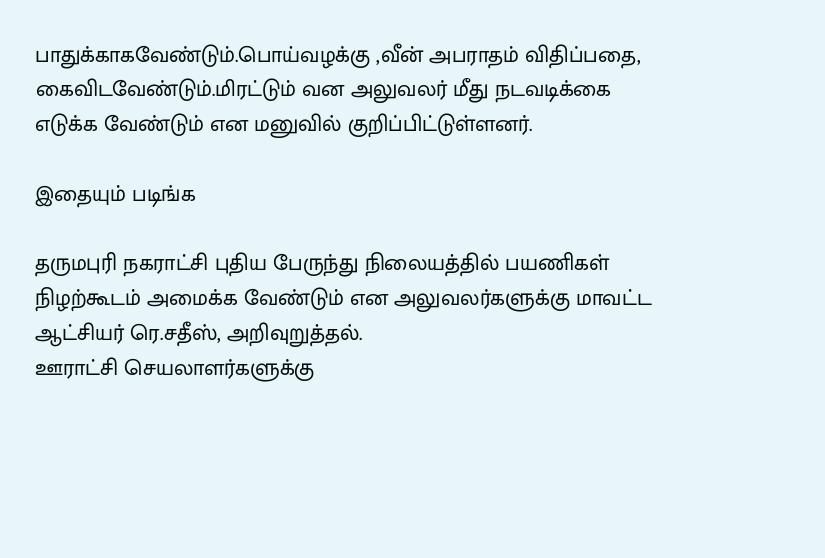பாதுக்காகவேண்டும்.பொய்வழக்கு ,வீன் அபராதம் விதிப்பதை, கைவிடவேண்டும்.மிரட்டும் வன அலுவலர் மீது நடவடிக்கை எடுக்க வேண்டும் என மனுவில் குறிப்பிட்டுள்ளனர்.

இதையும் படிங்க

தருமபுரி நகராட்சி புதிய பேருந்து நிலையத்தில் பயணிகள் நிழற்கூடம் அமைக்க வேண்டும் என அலுவலர்களுக்கு மாவட்ட ஆட்சியர் ரெ.சதீஸ், அறிவுறுத்தல்.
ஊராட்சி செயலாளர்களுக்கு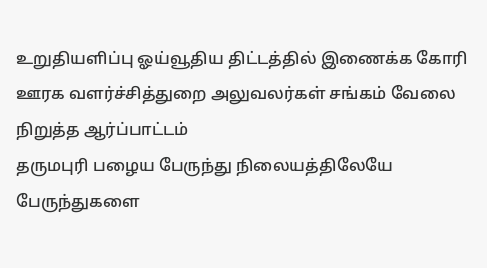உறுதியளிப்பு ஓய்வூதிய திட்டத்தில் இணைக்க கோரி ஊரக வளர்ச்சித்துறை அலுவலர்கள் சங்கம் வேலை நிறுத்த ஆர்ப்பாட்டம்
தருமபுரி பழைய பேருந்து நிலையத்திலேயே பேருந்துகளை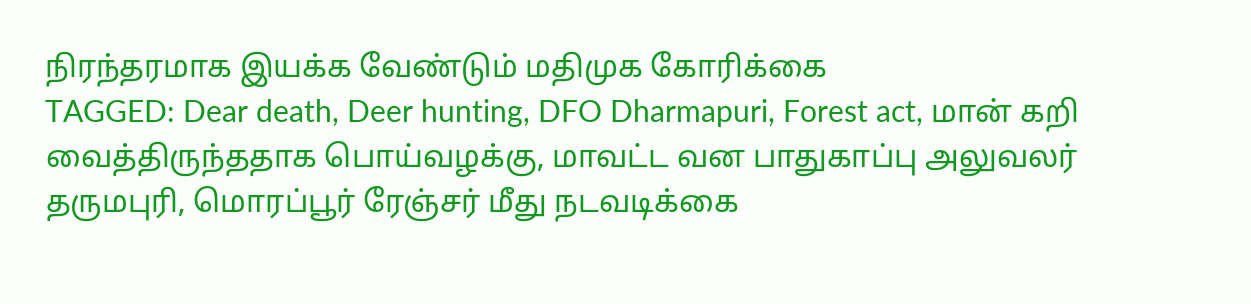நிரந்தரமாக இயக்க வேண்டும் மதிமுக கோரிக்கை
TAGGED: Dear death, Deer hunting, DFO Dharmapuri, Forest act, மான் கறி வைத்திருந்ததாக பொய்வழக்கு, மாவட்ட வன பாதுகாப்பு அலுவலர் தருமபுரி, மொரப்பூர் ரேஞ்சர் மீது நடவடிக்கை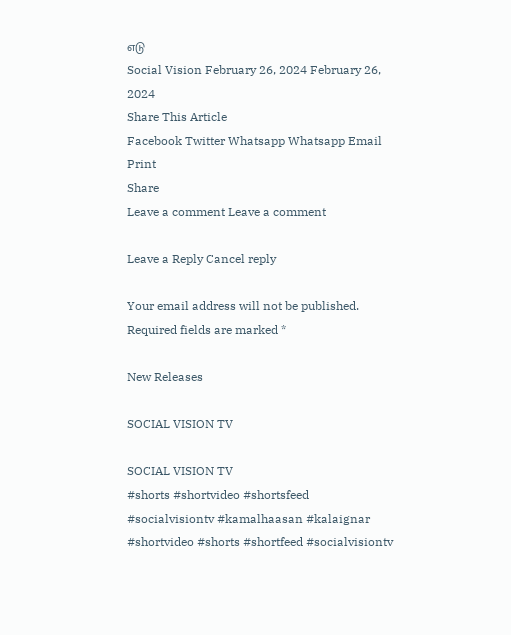எடு
Social Vision February 26, 2024 February 26, 2024
Share This Article
Facebook Twitter Whatsapp Whatsapp Email Print
Share
Leave a comment Leave a comment

Leave a Reply Cancel reply

Your email address will not be published. Required fields are marked *

New Releases

SOCIAL VISION TV

SOCIAL VISION TV
#shorts #shortvideo #shortsfeed #socialvisiontv #kamalhaasan #kalaignar
#shortvideo #shorts #shortfeed #socialvisiontv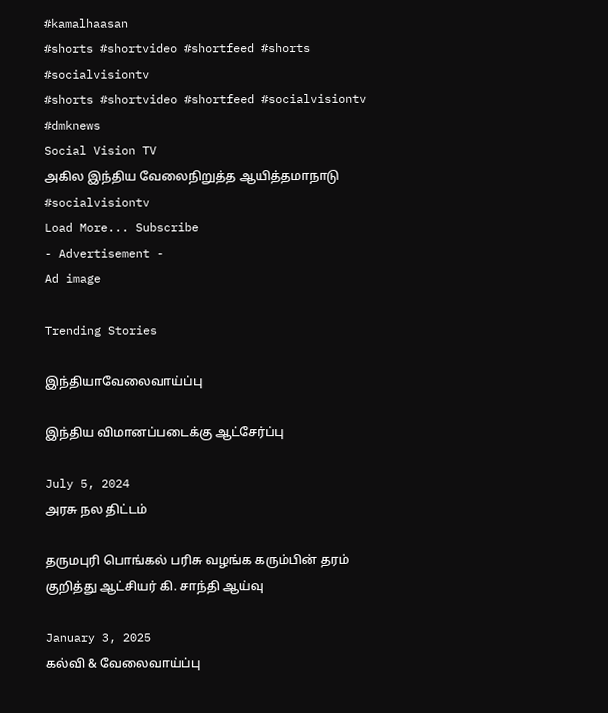#kamalhaasan
#shorts #shortvideo #shortfeed #shorts #socialvisiontv
#shorts #shortvideo #shortfeed #socialvisiontv #dmknews
Social Vision TV
அகில இந்திய வேலைநிறுத்த ஆயித்தமாநாடு #socialvisiontv
Load More... Subscribe
- Advertisement -
Ad image

Trending Stories

இந்தியாவேலைவாய்ப்பு

இந்திய விமானப்படைக்கு ஆட்சேர்ப்பு

July 5, 2024
அரசு நல திட்டம்

தருமபுரி பொங்கல் பரிசு வழங்க கரும்பின் தரம் குறித்து ஆட்சியர் கி. சாந்தி ஆய்வு

January 3, 2025
கல்வி & வேலைவாய்ப்பு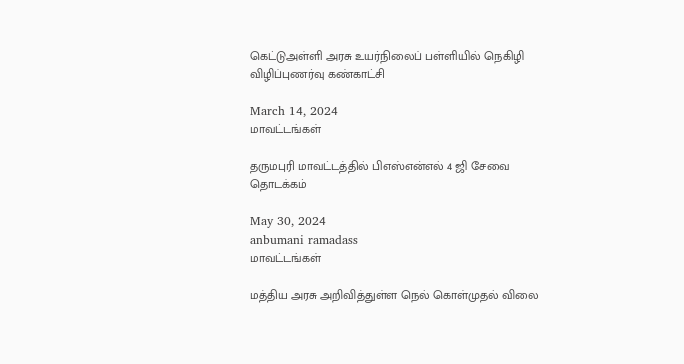கெட்டுஅள்ளி அரசு உயர்நிலைப் பள்ளியில் நெகிழி விழிப்புணர்வு கண்காட்சி

March 14, 2024
மாவட்டங்கள்

தருமபுரி மாவட்டத்தில் பிஎஸ்என்எல் 4 ஜி சேவை தொடக்கம்

May 30, 2024
anbumani ramadass
மாவட்டங்கள்

மத்திய அரசு அறிவித்துள்ள நெல் கொள்முதல் விலை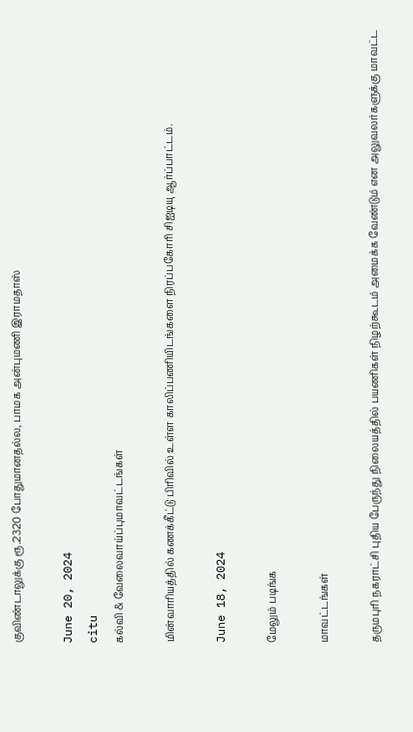குவிண்டாலுக்கு ரூ.2320 போதுமானதல்ல, பாமக அன்புமணி இராமதாஸ்

June 20, 2024
citu
கல்வி & வேலைவாய்ப்புமாவட்டங்கள்

மின்வாரியத்தில் கணக்கீட்டு பிரிவில் உள்ள காலிப்பணியிடங்களை நிரப்பகோரி சிஐடியு ஆர்ப்பாட்டம்.

June 18, 2024

மேலும் படிங்க

மாவட்டங்கள்

தருமபுரி நகராட்சி புதிய பேருந்து நிலையத்தில் பயணிகள் நிழற்கூடம் அமைக்க வேண்டும் என அலுவலர்களுக்கு மாவட்ட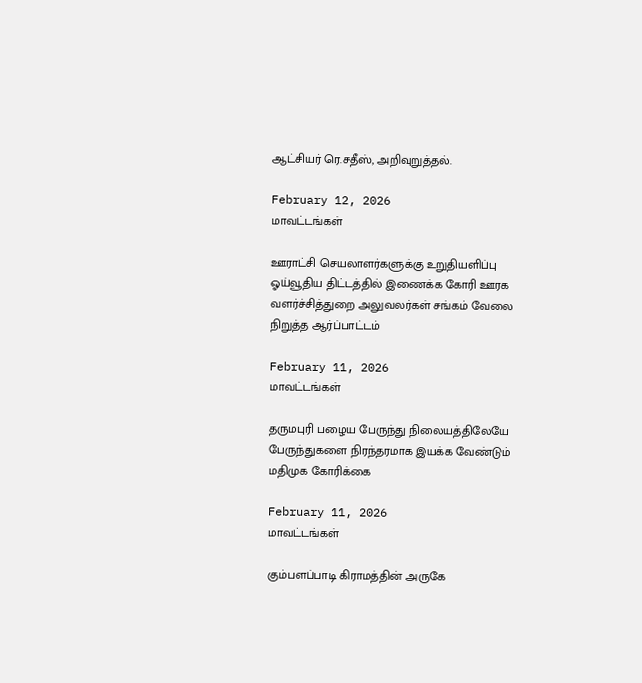ஆட்சியர் ரெ.சதீஸ், அறிவுறுத்தல்.

February 12, 2026
மாவட்டங்கள்

ஊராட்சி செயலாளர்களுக்கு உறுதியளிப்பு ஓய்வூதிய திட்டத்தில் இணைக்க கோரி ஊரக வளர்ச்சித்துறை அலுவலர்கள் சங்கம் வேலை நிறுத்த ஆர்ப்பாட்டம்

February 11, 2026
மாவட்டங்கள்

தருமபுரி பழைய பேருந்து நிலையத்திலேயே பேருந்துகளை நிரந்தரமாக இயக்க வேண்டும் மதிமுக கோரிக்கை

February 11, 2026
மாவட்டங்கள்

கும்பளப்பாடி கிராமத்தின் அருகே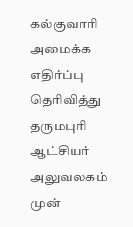கல்குவாரி அமைக்க எதிர்ப்பு தெரிவித்து தருமபுரி ஆட்சியர் அலுவலகம் முன்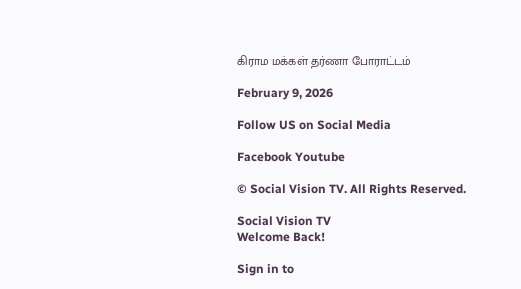கிராம மக்கள் தர்ணா போராட்டம்

February 9, 2026

Follow US on Social Media

Facebook Youtube

© Social Vision TV. All Rights Reserved.

Social Vision TV
Welcome Back!

Sign in to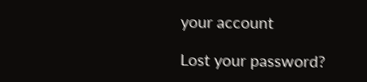your account

Lost your password?